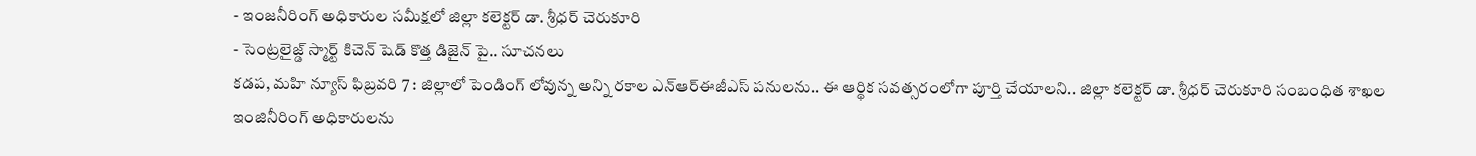- ఇంజనీరింగ్ అధికారుల సమీక్షలో జిల్లా కలెక్టర్ డా. శ్రీధర్ చెరుకూరి
- సెంట్రలైజ్డ్ స్మార్ట్ కిచెన్ షెడ్ కొత్త డిజైన్ పై.. సూచనలు
కడప, మహి న్యూస్ ఫిబ్రవరి 7 : జిల్లాలో పెండింగ్ లోవున్న అన్ని రకాల ఎన్ఆర్ఈజీఎస్ పనులను.. ఈ ఆర్థిక సవత్సరంలోగా పూర్తి చేయాలని.. జిల్లా కలెక్టర్ డా. శ్రీధర్ చెరుకూరి సంబంధిత శాఖల ఇంజినీరింగ్ అధికారులను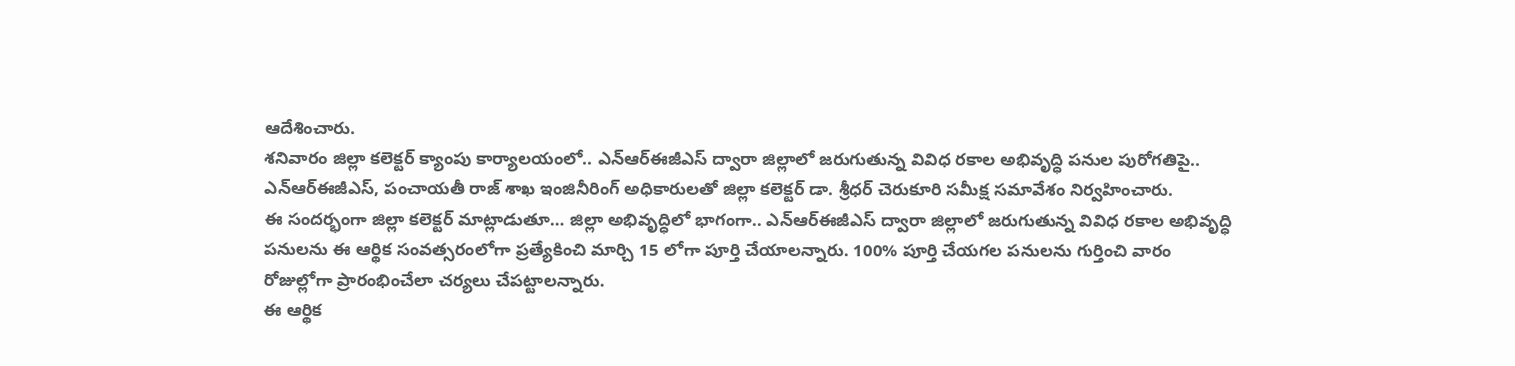ఆదేశించారు.
శనివారం జిల్లా కలెక్టర్ క్యాంపు కార్యాలయంలో.. ఎన్ఆర్ఈజీఎస్ ద్వారా జిల్లాలో జరుగుతున్న వివిధ రకాల అభివృద్ధి పనుల పురోగతిపై.. ఎన్ఆర్ఈజీఎస్, పంచాయతీ రాజ్ శాఖ ఇంజినీరింగ్ అధికారులతో జిల్లా కలెక్టర్ డా. శ్రీధర్ చెరుకూరి సమీక్ష సమావేశం నిర్వహించారు.
ఈ సందర్భంగా జిల్లా కలెక్టర్ మాట్లాడుతూ… జిల్లా అభివృద్ధిలో భాగంగా.. ఎన్ఆర్ఈజీఎస్ ద్వారా జిల్లాలో జరుగుతున్న వివిధ రకాల అభివృద్ధి పనులను ఈ ఆర్థిక సంవత్సరంలోగా ప్రత్యేకించి మార్చి 15 లోగా పూర్తి చేయాలన్నారు. 100% పూర్తి చేయగల పనులను గుర్తించి వారం రోజుల్లోగా ప్రారంభించేలా చర్యలు చేపట్టాలన్నారు.
ఈ ఆర్థిక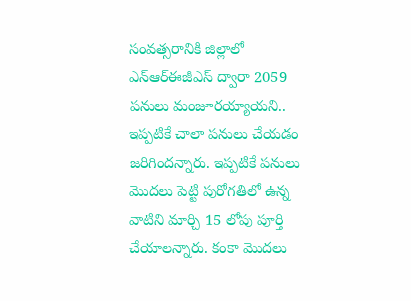సంవత్సరానికి జిల్లాలో ఎన్ఆర్ఈజీఎస్ ద్వారా 2059 పనులు మంజూరయ్యాయని..
ఇప్పటికే చాలా పనులు చేయడం జరిగిందన్నారు. ఇప్పటికే పనులు మొదలు పెట్టి పురోగతిలో ఉన్న వాటిని మార్చి 15 లోపు పూర్తి చేయాలన్నారు. కంకా మొదలు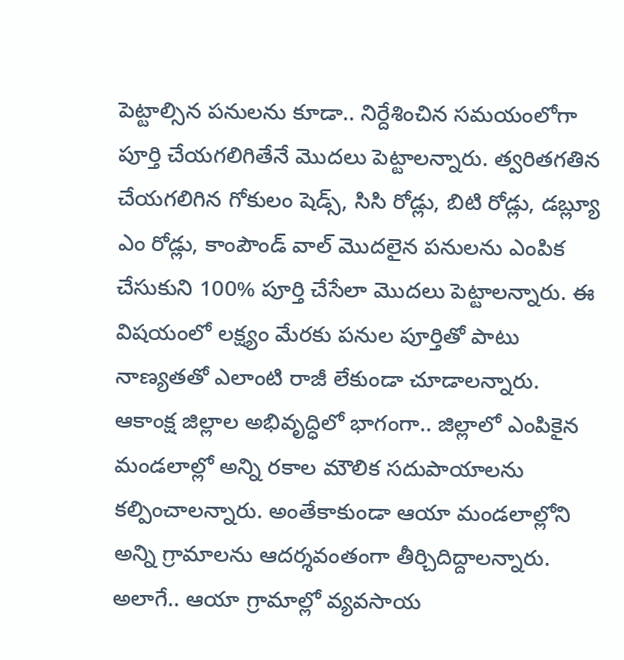పెట్టాల్సిన పనులను కూడా.. నిర్దేశించిన సమయంలోగా పూర్తి చేయగలిగితేనే మొదలు పెట్టాలన్నారు. త్వరితగతిన చేయగలిగిన గోకులం షెడ్స్, సిసి రోడ్లు, బిటి రోడ్లు, డబ్ల్యూ ఎం రోడ్లు, కాంపౌండ్ వాల్ మొదలైన పనులను ఎంపిక చేసుకుని 100% పూర్తి చేసేలా మొదలు పెట్టాలన్నారు. ఈ విషయంలో లక్ష్యం మేరకు పనుల పూర్తితో పాటు నాణ్యతతో ఎలాంటి రాజీ లేకుండా చూడాలన్నారు.
ఆకాంక్ష జిల్లాల అభివృద్ధిలో భాగంగా.. జిల్లాలో ఎంపికైన మండలాల్లో అన్ని రకాల మౌలిక సదుపాయాలను కల్పించాలన్నారు. అంతేకాకుండా ఆయా మండలాల్లోని అన్ని గ్రామాలను ఆదర్శవంతంగా తీర్చిదిద్దాలన్నారు. అలాగే.. ఆయా గ్రామాల్లో వ్యవసాయ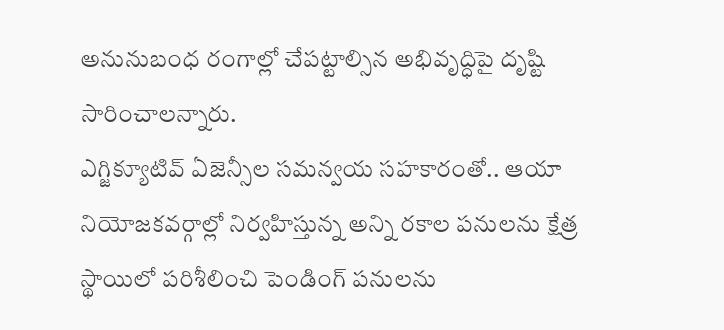అనునుబంధ రంగాల్లో చేపట్టాల్సిన అభివృద్ధిపై దృష్టి సారించాలన్నారు.
ఎగ్జిక్యూటివ్ ఏజెన్సీల సమన్వయ సహకారంతో.. ఆయా నియోజకవర్గాల్లో నిర్వహిస్తున్న అన్ని రకాల పనులను క్షేత్ర స్థాయిలో పరిశీలించి పెండింగ్ పనులను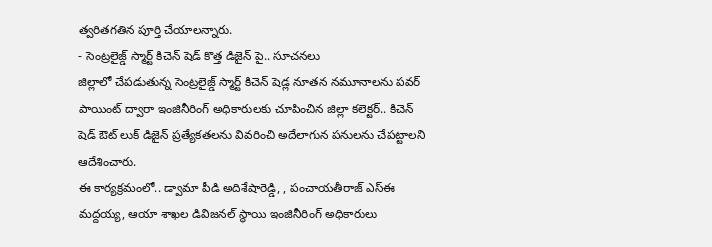త్వరితగతిన పూర్తి చేయాలన్నారు.
- సెంట్రలైజ్డ్ స్మార్ట్ కిచెన్ షెడ్ కొత్త డిజైన్ పై.. సూచనలు
జిల్లాలో చేపడుతున్న సెంట్రలైజ్డ్ స్మార్ట్ కిచెన్ షెడ్ల నూతన నమూనాలను పవర్ పాయింట్ ద్వారా ఇంజినీరింగ్ అధికారులకు చూపించిన జిల్లా కలెక్టర్.. కిచెన్ షెడ్ ఔట్ లుక్ డిజైన్ ప్రత్యేకతలను వివరించి అదేలాగున పనులను చేపట్టాలని ఆదేశించారు.
ఈ కార్యక్రమంలో.. డ్వామా పీడి అదిశేషారెడ్డి, , పంచాయతీరాజ్ ఎస్ఈ మద్దయ్య, ఆయా శాఖల డివిజనల్ స్థాయి ఇంజినీరింగ్ అధికారులు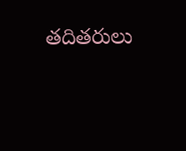తదితరులు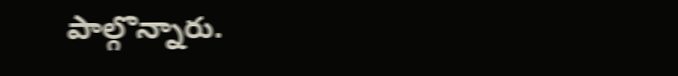పాల్గొన్నారు.